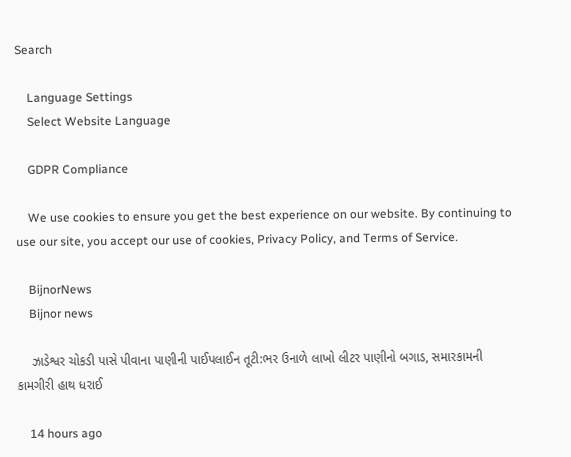Search

    Language Settings
    Select Website Language

    GDPR Compliance

    We use cookies to ensure you get the best experience on our website. By continuing to use our site, you accept our use of cookies, Privacy Policy, and Terms of Service.

    BijnorNews
    Bijnor news

    ઝાડેશ્વર ચોકડી પાસે પીવાના પાણીની પાઈપલાઈન તૂટી:ભર ઉનાળે લાખો લીટર પાણીનો બગાડ, સમારકામની કામગીરી હાથ ધરાઈ

    14 hours ago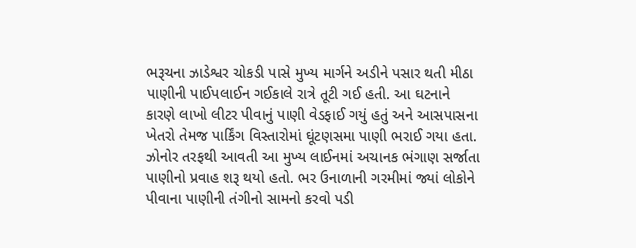ભરૂચના ઝાડેશ્વર ચોકડી પાસે મુખ્ય માર્ગને અડીને પસાર થતી મીઠા પાણીની પાઈપલાઈન ગઈકાલે રાત્રે તૂટી ગઈ હતી. આ ઘટનાને કારણે લાખો લીટર પીવાનું પાણી વેડફાઈ ગયું હતું અને આસપાસના ખેતરો તેમજ પાર્કિંગ વિસ્તારોમાં ઘૂંટણસમા પાણી ભરાઈ ગયા હતા. ઝોનોર તરફથી આવતી આ મુખ્ય લાઈનમાં અચાનક ભંગાણ સર્જાતા પાણીનો પ્રવાહ શરૂ થયો હતો. ભર ઉનાળાની ગરમીમાં જ્યાં લોકોને પીવાના પાણીની તંગીનો સામનો કરવો પડી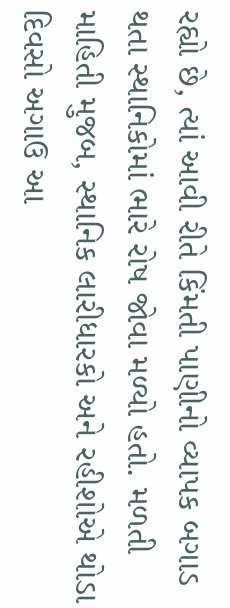રહ્યો છે, ત્યાં આવી રીતે કિંમતી પાણીનો વ્યાપક બગાડ થતા સ્થાનિકોમાં ભારે રોષ જોવા મળ્યો હતો. મળતી માહિતી મુજબ, સ્થાનિક લારીધારકો અને રહીશોએ થોડા દિવસો અગાઉ આ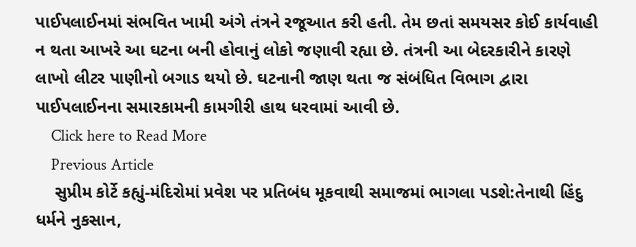પાઈપલાઈનમાં સંભવિત ખામી અંગે તંત્રને રજૂઆત કરી હતી. તેમ છતાં સમયસર કોઈ કાર્યવાહી ન થતા આખરે આ ઘટના બની હોવાનું લોકો જણાવી રહ્યા છે. તંત્રની આ બેદરકારીને કારણે લાખો લીટર પાણીનો બગાડ થયો છે. ઘટનાની જાણ થતા જ સંબંધિત વિભાગ દ્વારા પાઈપલાઈનના સમારકામની કામગીરી હાથ ધરવામાં આવી છે.
    Click here to Read More
    Previous Article
    સુપ્રીમ કોર્ટે કહ્યું-મંદિરોમાં પ્રવેશ પર પ્રતિબંધ મૂકવાથી સમાજમાં ભાગલા પડશે:તેનાથી હિંદુ ધર્મને નુકસાન,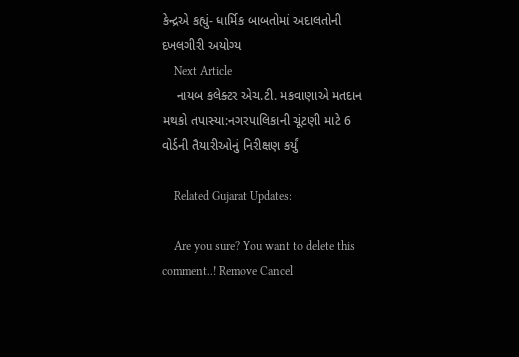કેન્દ્રએ કહ્યું- ધાર્મિક બાબતોમાં અદાલતોની દખલગીરી અયોગ્ય
    Next Article
    નાયબ કલેક્ટર એચ.ટી. મકવાણાએ મતદાન મથકો તપાસ્યા:નગરપાલિકાની ચૂંટણી માટે 6 વોર્ડની તૈયારીઓનું નિરીક્ષણ કર્યું

    Related Gujarat Updates:

    Are you sure? You want to delete this comment..! Remove Cancel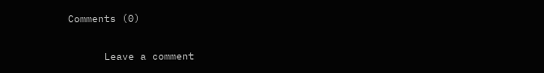Comments (0)

      Leave a comment